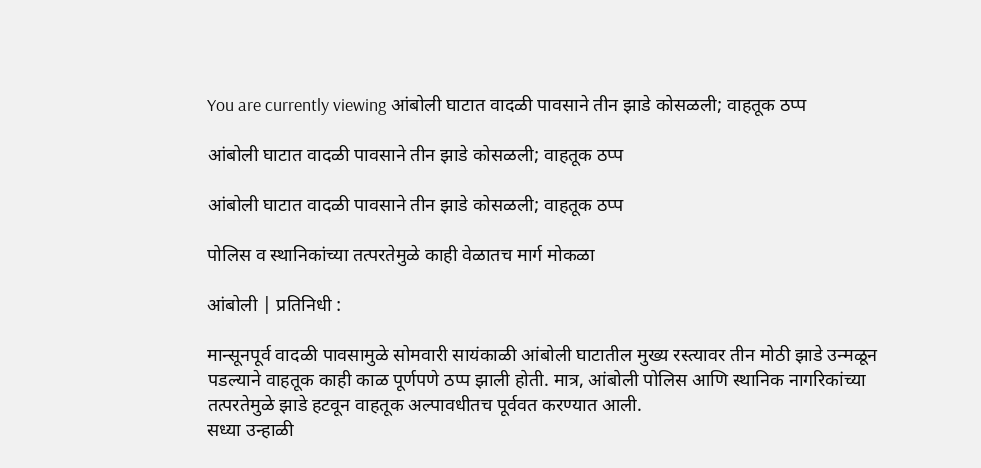You are currently viewing आंबोली घाटात वादळी पावसाने तीन झाडे कोसळली; वाहतूक ठप्प

आंबोली घाटात वादळी पावसाने तीन झाडे कोसळली; वाहतूक ठप्प

आंबोली घाटात वादळी पावसाने तीन झाडे कोसळली; वाहतूक ठप्प

पोलिस व स्थानिकांच्या तत्परतेमुळे काही वेळातच मार्ग मोकळा

आंबोली | प्रतिनिधी :

मान्सूनपूर्व वादळी पावसामुळे सोमवारी सायंकाळी आंबोली घाटातील मुख्य रस्त्यावर तीन मोठी झाडे उन्मळून पडल्याने वाहतूक काही काळ पूर्णपणे ठप्प झाली होती. मात्र, आंबोली पोलिस आणि स्थानिक नागरिकांच्या तत्परतेमुळे झाडे हटवून वाहतूक अल्पावधीतच पूर्ववत करण्यात आली.
सध्या उन्हाळी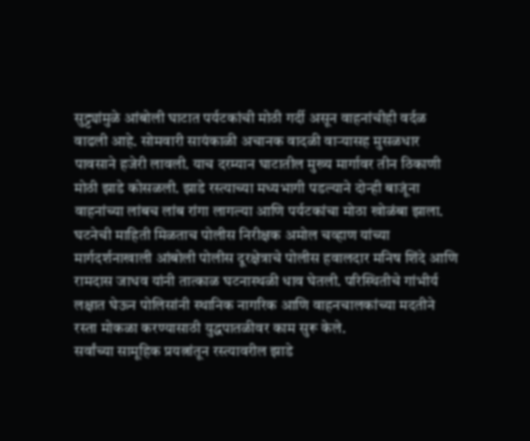सुट्ट्यांमुळे आंबोली घाटात पर्यटकांची मोठी गर्दी असून वाहनांचीही वर्दळ वाढली आहे. सोमवारी सायंकाळी अचानक वादळी वाऱ्यासह मुसळधार पावसाने हजेरी लावली. याच दरम्यान घाटातील मुख्य मार्गावर तीन ठिकाणी मोठी झाडे कोसळली. झाडे रस्त्याच्या मध्यभागी पडल्याने दोन्ही बाजूंना वाहनांच्या लांबच लांब रांगा लागल्या आणि पर्यटकांचा मोठा खोळंबा झाला.
घटनेची माहिती मिळताच पोलीस निरीक्षक अमोल चव्हाण यांच्या मार्गदर्शनाखाली आंबोली पोलीस दूरक्षेत्राचे पोलीस हवालदार मनिष शिंदे आणि रामदास जाधव यांनी तात्काळ घटनास्थळी धाव घेतली. परिस्थितीचे गांभीर्य लक्षात घेऊन पोलिसांनी स्थानिक नागरिक आणि वाहनचालकांच्या मदतीने रस्ता मोकळा करण्यासाठी युद्धपातळीवर काम सुरू केले.
सर्वांच्या सामूहिक प्रयत्नांतून रस्त्यावरील झाडे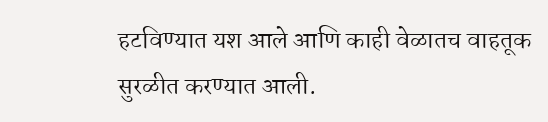हटविण्यात यश आले आणि काही वेळातच वाहतूक सुरळीत करण्यात आली.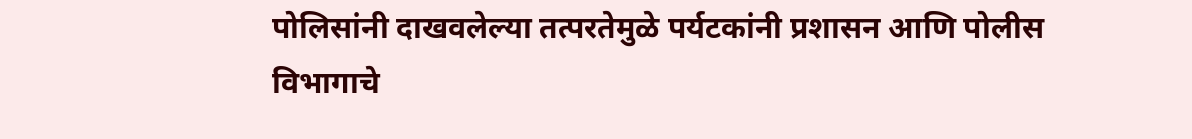पोलिसांनी दाखवलेल्या तत्परतेमुळे पर्यटकांनी प्रशासन आणि पोलीस विभागाचे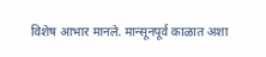विशेष आभार मानले. मान्सूनपूर्व काळात अशा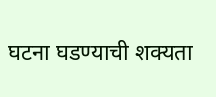घटना घडण्याची शक्यता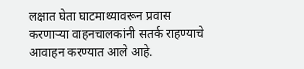लक्षात घेता घाटमाथ्यावरून प्रवास करणाऱ्या वाहनचालकांनी सतर्क राहण्याचे आवाहन करण्यात आले आहे.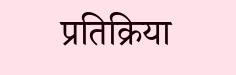प्रतिक्रिया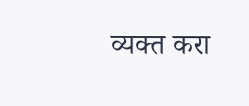व्यक्त करा